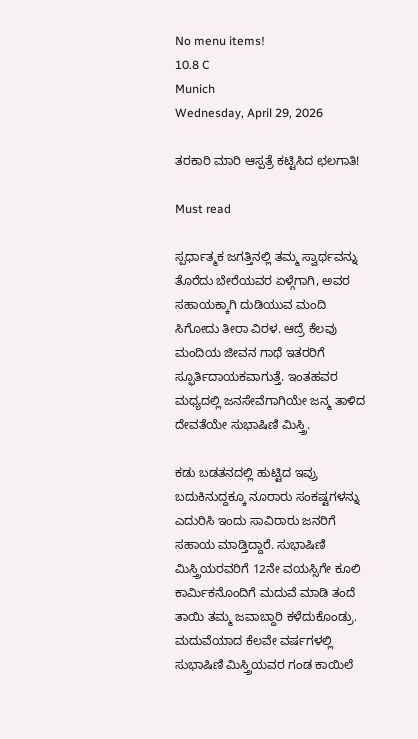No menu items!
10.8 C
Munich
Wednesday, April 29, 2026

ತರಕಾರಿ ಮಾರಿ ಆಸ್ಪತ್ರೆ ಕಟ್ಟಿಸಿದ ಛಲಗಾತಿ!

Must read

ಸ್ಪರ್ಧಾತ್ಮಕ ಜಗತ್ತಿನಲ್ಲಿ ತಮ್ಮ ಸ್ವಾರ್ಥವನ್ನು ತೊರೆದು ಬೇರೆಯವರ ಏಳ್ಗೆಗಾಗಿ, ಅವರ ಸಹಾಯಕ್ಕಾಗಿ ದುಡಿಯುವ ಮಂದಿ ಸಿಗೋದು ತೀರಾ ವಿರಳ. ಆದ್ರೆ ಕೆಲವು ಮಂದಿಯ ಜೀವನ ಗಾಥೆ ಇತರರಿಗೆ ಸ್ಫೂರ್ತಿದಾಯಕವಾಗುತ್ತೆ. ಇಂತಹವರ ಮಧ್ಯದಲ್ಲಿ ಜನಸೇವೆಗಾಗಿಯೇ ಜನ್ಮ ತಾಳಿದ ದೇವತೆಯೇ ಸುಭಾಷಿಣಿ ಮಿಸ್ತ್ರಿ.

ಕಡು ಬಡತನದಲ್ಲಿ ಹುಟ್ಟಿದ ಇವ್ರು ಬದುಕಿನುದ್ದಕ್ಕೂ ನೂರಾರು ಸಂಕಷ್ಟಗಳನ್ನು ಎದುರಿಸಿ ಇಂದು ಸಾವಿರಾರು ಜನರಿಗೆ ಸಹಾಯ ಮಾಡ್ತಿದ್ದಾರೆ. ಸುಭಾಷಿಣಿ ಮಿಸ್ತ್ರಿಯರವರಿಗೆ 12ನೇ ವಯಸ್ಸಿಗೇ ಕೂಲಿ ಕಾರ್ಮಿಕನೊಂದಿಗೆ ಮದುವೆ ಮಾಡಿ ತಂದೆ ತಾಯಿ ತಮ್ಮ ಜವಾಬ್ದಾರಿ ಕಳೆದುಕೊಂಡ್ರು. ಮದುವೆಯಾದ ಕೆಲವೇ ವರ್ಷಗಳಲ್ಲಿ ಸುಭಾಷಿಣಿ ಮಿಸ್ತ್ರಿಯವರ ಗಂಡ ಕಾಯಿಲೆ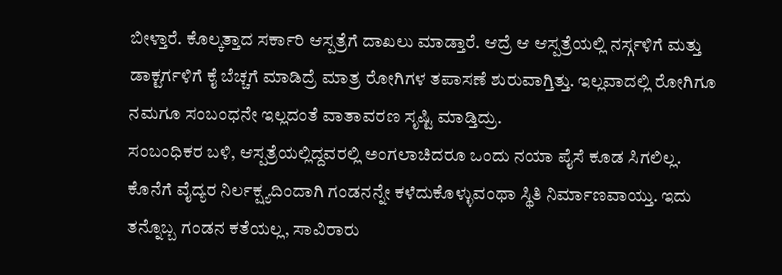ಬೀಳ್ತಾರೆ. ಕೊಲ್ಕತ್ತಾದ ಸರ್ಕಾರಿ ಆಸ್ಪತ್ರೆಗೆ ದಾಖಲು ಮಾಡ್ತಾರೆ. ಆದ್ರೆ ಆ ಆಸ್ಪತ್ರೆಯಲ್ಲಿ ನರ್ಸ್ಗಳಿಗೆ ಮತ್ತು ಡಾಕ್ಟರ್ಗಳಿಗೆ ಕೈ ಬೆಚ್ಚಗೆ ಮಾಡಿದ್ರೆ ಮಾತ್ರ ರೋಗಿಗಳ ತಪಾಸಣೆ ಶುರುವಾಗ್ತಿತ್ತು. ಇಲ್ಲವಾದಲ್ಲಿ ರೋಗಿಗೂ ನಮಗೂ ಸಂಬಂಧನೇ ಇಲ್ಲದಂತೆ ವಾತಾವರಣ ಸೃಷ್ಟಿ ಮಾಡ್ತಿದ್ರು.
ಸಂಬಂಧಿಕರ ಬಳಿ, ಆಸ್ಪತ್ರೆಯಲ್ಲಿದ್ದವರಲ್ಲಿ ಅಂಗಲಾಚಿದರೂ ಒಂದು ನಯಾ ಪೈಸೆ ಕೂಡ ಸಿಗಲಿಲ್ಲ. ಕೊನೆಗೆ ವೈದ್ಯರ ನಿರ್ಲಕ್ಷ್ಯದಿಂದಾಗಿ ಗಂಡನನ್ನೇ ಕಳೆದುಕೊಳ್ಳುವಂಥಾ ಸ್ಥಿತಿ ನಿರ್ಮಾಣವಾಯ್ತು. ಇದು ತನ್ನೊಬ್ಬ ಗಂಡನ ಕತೆಯಲ್ಲ, ಸಾವಿರಾರು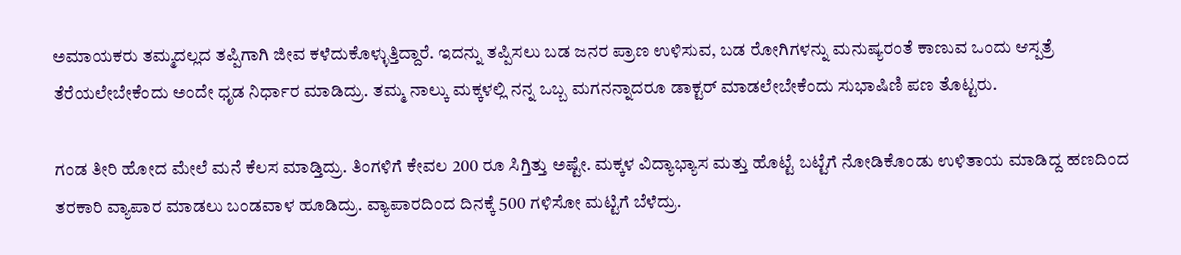ಅಮಾಯಕರು ತಮ್ಮದಲ್ಲದ ತಪ್ಪಿಗಾಗಿ ಜೀವ ಕಳೆದುಕೊಳ್ಳುತ್ತಿದ್ದಾರೆ. ಇದನ್ನು ತಪ್ಪಿಸಲು ಬಡ ಜನರ ಪ್ರಾಣ ಉಳಿಸುವ, ಬಡ ರೋಗಿಗಳನ್ನು ಮನುಷ್ಯರಂತೆ ಕಾಣುವ ಒಂದು ಆಸ್ಪತ್ರೆ ತೆರೆಯಲೇಬೇಕೆಂದು ಅಂದೇ ಧೃಡ ನಿರ್ಧಾರ ಮಾಡಿದ್ರು. ತಮ್ಮ ನಾಲ್ಕು ಮಕ್ಕಳಲ್ಲಿ ನನ್ನ ಒಬ್ಬ ಮಗನನ್ನಾದರೂ ಡಾಕ್ಟರ್ ಮಾಡಲೇಬೇಕೆಂದು ಸುಭಾಷಿಣಿ ಪಣ ತೊಟ್ಟರು.

ಗಂಡ ತೀರಿ ಹೋದ ಮೇಲೆ ಮನೆ ಕೆಲಸ ಮಾಡ್ತಿದ್ರು. ತಿಂಗಳಿಗೆ ಕೇವಲ 200 ರೂ ಸಿಗ್ತಿತ್ತು ಅಷ್ಟೇ. ಮಕ್ಕಳ ವಿದ್ಯಾಭ್ಯಾಸ ಮತ್ತು ಹೊಟ್ಟೆ ಬಟ್ಟೆಗೆ ನೋಡಿಕೊಂಡು ಉಳಿತಾಯ ಮಾಡಿದ್ದ ಹಣದಿಂದ ತರಕಾರಿ ವ್ಯಾಪಾರ ಮಾಡಲು ಬಂಡವಾಳ ಹೂಡಿದ್ರು. ವ್ಯಾಪಾರದಿಂದ ದಿನಕ್ಕೆ 500 ಗಳಿಸೋ ಮಟ್ಟಿಗೆ ಬೆಳೆದ್ರು.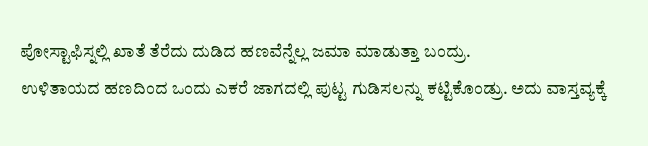ಪೋಸ್ಟಾಫಿಸ್ನಲ್ಲಿ ಖಾತೆ ತೆರೆದು ದುಡಿದ ಹಣವೆನ್ನೆಲ್ಲ ಜಮಾ ಮಾಡುತ್ತಾ ಬಂದ್ರು.
ಉಳಿತಾಯದ ಹಣದಿಂದ ಒಂದು ಎಕರೆ ಜಾಗದಲ್ಲಿ ಪುಟ್ಟ ಗುಡಿಸಲನ್ನು ಕಟ್ಟಿಕೊಂಡ್ರು. ಅದು ವಾಸ್ತವ್ಯಕ್ಕೆ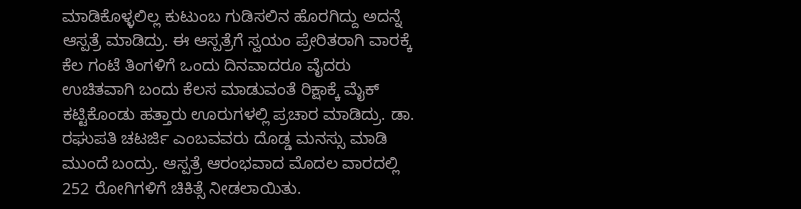ಮಾಡಿಕೊಳ್ಳಲಿಲ್ಲ ಕುಟುಂಬ ಗುಡಿಸಲಿನ ಹೊರಗಿದ್ದು ಅದನ್ನೆ ಆಸ್ಪತ್ರೆ ಮಾಡಿದ್ರು. ಈ ಆಸ್ಪತ್ರೆಗೆ ಸ್ವಯಂ ಪ್ರೇರಿತರಾಗಿ ವಾರಕ್ಕೆ ಕೆಲ ಗಂಟೆ ತಿಂಗಳಿಗೆ ಒಂದು ದಿನವಾದರೂ ವೈದರು ಉಚಿತವಾಗಿ ಬಂದು ಕೆಲಸ ಮಾಡುವಂತೆ ರಿಕ್ಷಾಕ್ಕೆ ಮೈಕ್ ಕಟ್ಟಿಕೊಂಡು ಹತ್ತಾರು ಊರುಗಳಲ್ಲಿ ಪ್ರಚಾರ ಮಾಡಿದ್ರು. ಡಾ. ರಘುಪತಿ ಚಟರ್ಜಿ ಎಂಬವವರು ದೊಡ್ಡ ಮನಸ್ಸು ಮಾಡಿ ಮುಂದೆ ಬಂದ್ರು. ಆಸ್ಪತ್ರೆ ಆರಂಭವಾದ ಮೊದಲ ವಾರದಲ್ಲಿ 252 ರೋಗಿಗಳಿಗೆ ಚಿಕಿತ್ಸೆ ನೀಡಲಾಯಿತು.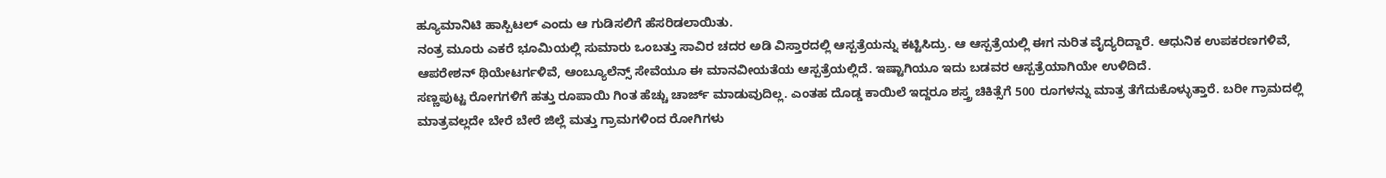ಹ್ಯೂಮಾನಿಟಿ ಹಾಸ್ಪಿಟಲ್ ಎಂದು ಆ ಗುಡಿಸಲಿಗೆ ಹೆಸರಿಡಲಾಯಿತು.
ನಂತ್ರ ಮೂರು ಎಕರೆ ಭೂಮಿಯಲ್ಲಿ ಸುಮಾರು ಒಂಬತ್ತು ಸಾವಿರ ಚದರ ಅಡಿ ವಿಸ್ತಾರದಲ್ಲಿ ಆಸ್ಪತ್ರೆಯನ್ನು ಕಟ್ಟಿಸಿದ್ರು. ಆ ಆಸ್ಪತ್ರೆಯಲ್ಲಿ ಈಗ ನುರಿತ ವೈದ್ಯರಿದ್ದಾರೆ. ಆಧುನಿಕ ಉಪಕರಣಗಳಿವೆ, ಆಪರೇಶನ್ ಥಿಯೇಟರ್ಗಳಿವೆ, ಆಂಬ್ಯೂಲೆನ್ಸ್ ಸೇವೆಯೂ ಈ ಮಾನವೀಯತೆಯ ಆಸ್ಪತ್ರೆಯಲ್ಲಿದೆ. ಇಷ್ಟಾಗಿಯೂ ಇದು ಬಡವರ ಆಸ್ಪತ್ರೆಯಾಗಿಯೇ ಉಳಿದಿದೆ.
ಸಣ್ಣಪುಟ್ಟ ರೋಗಗಳಿಗೆ ಹತ್ತು ರೂಪಾಯಿ ಗಿಂತ ಹೆಚ್ಚು ಚಾರ್ಜ್ ಮಾಡುವುದಿಲ್ಲ. ಎಂತಹ ದೊಡ್ಡ ಕಾಯಿಲೆ ಇದ್ದರೂ ಶಸ್ತ್ರ ಚಿಕಿತ್ಸೆಗೆ 500 ರೂಗಳನ್ನು ಮಾತ್ರ ತೆಗೆದುಕೊಳ್ಳುತ್ತಾರೆ. ಬರೀ ಗ್ರಾಮದಲ್ಲಿ ಮಾತ್ರವಲ್ಲದೇ ಬೇರೆ ಬೇರೆ ಜಿಲ್ಲೆ ಮತ್ತು ಗ್ರಾಮಗಳಿಂದ ರೋಗಿಗಳು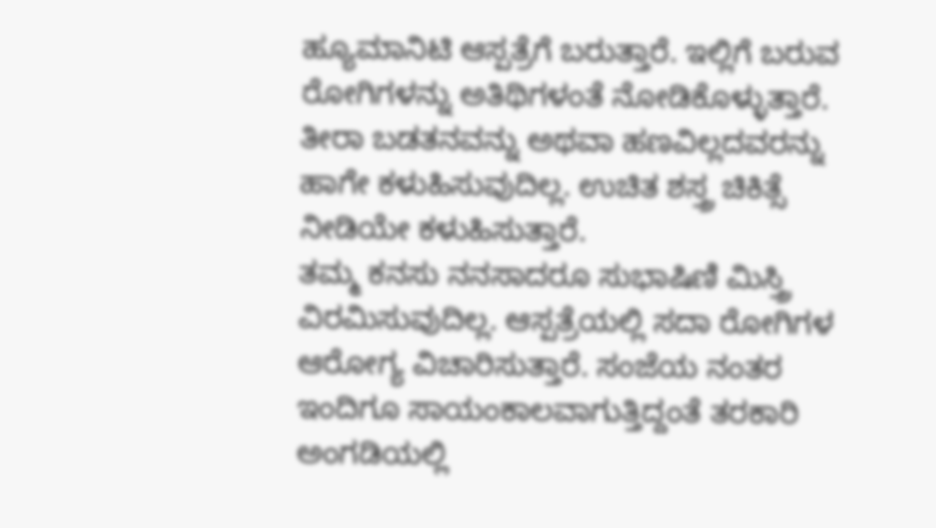ಹ್ಯೂಮಾನಿಟಿ ಆಸ್ಪತ್ರೆಗೆ ಬರುತ್ತಾರೆ. ಇಲ್ಲಿಗೆ ಬರುವ ರೋಗಿಗಳನ್ನು ಅತಿಥಿಗಳಂತೆ ನೋಡಿಕೊಳ್ಳುತ್ತಾರೆ. ತೀರಾ ಬಡತನವನ್ನು ಅಥವಾ ಹಣವಿಲ್ಲದವರನ್ನು ಹಾಗೇ ಕಳುಹಿಸುವುದಿಲ್ಲ. ಉಚಿತ ಶಸ್ತ್ರ ಚಿಕಿತ್ಸೆ ನೀಡಿಯೇ ಕಳುಹಿಸುತ್ತಾರೆ.
ತಮ್ಮ ಕನಸು ನನಸಾದರೂ ಸುಭಾಷಿಣಿ ಮಿಸ್ತ್ರಿ ವಿರಮಿಸುವುದಿಲ್ಲ. ಆಸ್ಪತ್ರೆಯಲ್ಲಿ ಸದಾ ರೋಗಿಗಳ ಆರೋಗ್ಯ ವಿಚಾರಿಸುತ್ತಾರೆ. ಸಂಜೆಯ ನಂತರ ಇಂದಿಗೂ ಸಾಯಂಕಾಲವಾಗುತ್ತಿದ್ದಂತೆ ತರಕಾರಿ ಅಂಗಡಿಯಲ್ಲಿ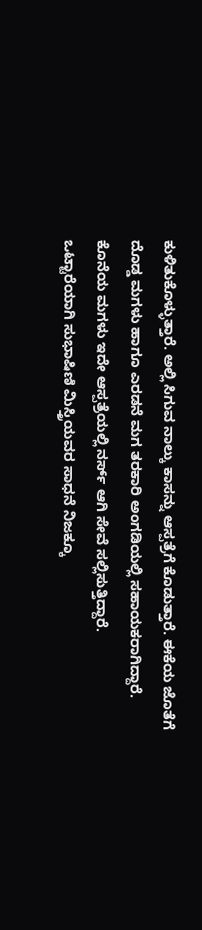ಕುಳಿತುಕೊಳ್ಳುತ್ತಾರೆ. ಅಲ್ಲಿ ಸಿಗುವ ನಾಲ್ಕು ಕಾಸನ್ನು ಆಸ್ಪತ್ರೆಗೆ ಕೊಡುತ್ತಾರೆ. ಈಕೆಯ ಜೊತೆಗೆ ದೊಡ್ಡ ಮಗಳು ಹಾಗೂ ಎರಡನೆ ಮಗ ತರಕಾರಿ ಅಂಗಡಿಯಲ್ಲಿ ಸಹಾಯಕರಾಗಿದ್ದಾರೆ. ಕೊನೆಯ ಮಗಳು ಇದೇ ಆಸ್ಪತ್ರೆಯಲ್ಲಿ ನರ್ಸ್ ಆಗಿ ಸೇವೆ ಸಲ್ಲಿಸುತ್ತಿದ್ದಾರೆ.
ಒಟ್ಟಾರೆಯಾಗಿ ಸುಭಾಷಿಣಿ ಮಿಸ್ತ್ರಿಯವರ ಸಾಧನೆ ನಿಜಕ್ಕೂ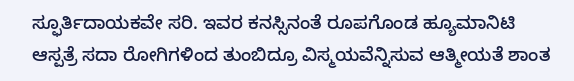ಸ್ಫೂರ್ತಿದಾಯಕವೇ ಸರಿ. ಇವರ ಕನಸ್ಸಿನಂತೆ ರೂಪಗೊಂಡ ಹ್ಯೂಮಾನಿಟಿ ಆಸ್ಪತ್ರೆ ಸದಾ ರೋಗಿಗಳಿಂದ ತುಂಬಿದ್ರೂ ವಿಸ್ಮಯವೆನ್ನಿಸುವ ಆತ್ಮೀಯತೆ ಶಾಂತ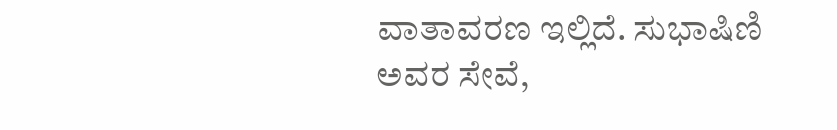ವಾತಾವರಣ ಇಲ್ಲಿದೆ. ಸುಭಾಷಿಣಿ ಅವರ ಸೇವೆ,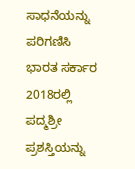ಸಾಧನೆಯನ್ನು ಪರಿಗಣಿಸಿ ಭಾರತ ಸರ್ಕಾರ 2018ರಲ್ಲಿ ಪದ್ಮಶ್ರೀ ಪ್ರಶಸ್ತಿಯನ್ನು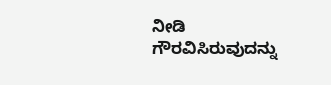ನೀಡಿ ಗೌರವಿಸಿರುವುದನ್ನು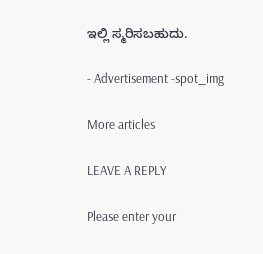ಇಲ್ಲಿ ಸ್ಮರಿಸಬಹುದು.

- Advertisement -spot_img

More articles

LEAVE A REPLY

Please enter your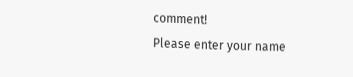comment!
Please enter your name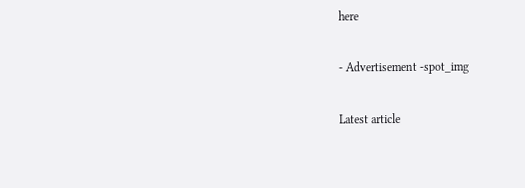here

- Advertisement -spot_img

Latest article